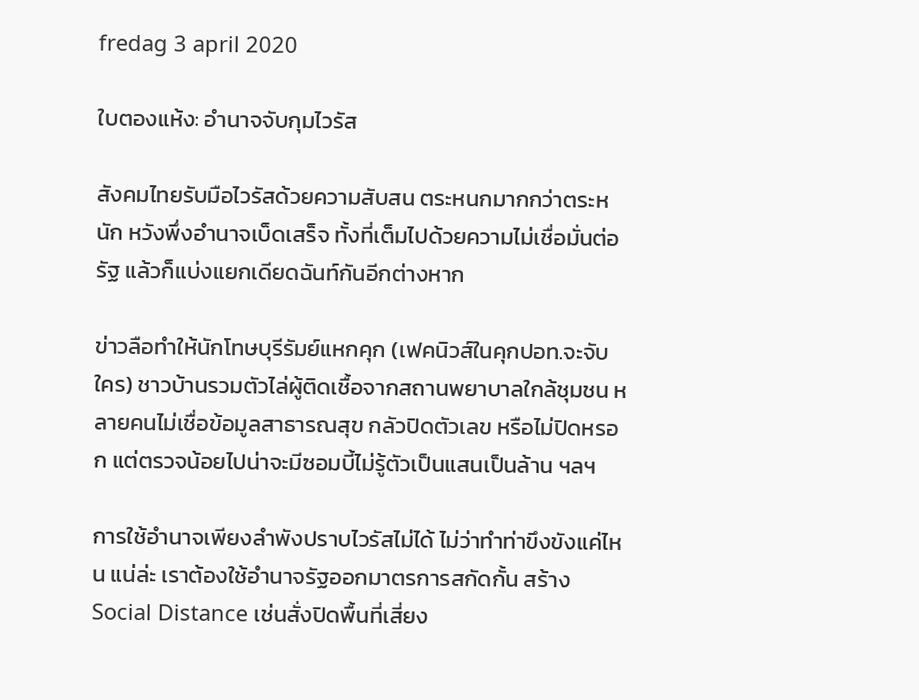fredag 3 april 2020

ใบตองแห้ง: อำนาจจับกุมไวรัส

สังคมไทยรับมือไวรัสด้วยความสับสน ตระหนกมากกว่าตระหนัก หวังพึ่งอำนาจเบ็ดเสร็จ ทั้งที่เต็มไปด้วยความไม่เชื่อมั่นต่อรัฐ แล้วก็แบ่งแยกเดียดฉันท์กันอีกต่างหาก

ข่าวลือทำให้นักโทษบุรีรัมย์แหกคุก (เฟคนิวส์ในคุกปอท.จะจับใคร) ชาวบ้านรวมตัวไล่ผู้ติดเชื้อจากสถานพยาบาลใกล้ชุมชน หลายคนไม่เชื่อข้อมูลสาธารณสุข กลัวปิดตัวเลข หรือไม่ปิดหรอก แต่ตรวจน้อยไปน่าจะมีซอมบี้ไม่รู้ตัวเป็นแสนเป็นล้าน ฯลฯ

การใช้อำนาจเพียงลำพังปราบไวรัสไม่ได้ ไม่ว่าทำท่าขึงขังแค่ไหน แน่ล่ะ เราต้องใช้อำนาจรัฐออกมาตรการสกัดกั้น สร้าง Social Distance เช่นสั่งปิดพื้นที่เสี่ยง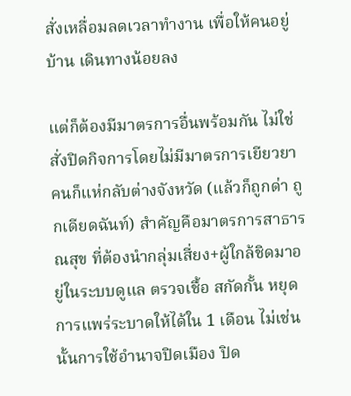สั่งเหลื่อมลดเวลาทำงาน เพื่อให้คนอยู่บ้าน เดินทางน้อยลง

แต่ก็ต้องมีมาตรการอื่นพร้อมกัน ไม่ใช่สั่งปิดกิจการโดยไม่มีมาตรการเยียวยา คนก็แห่กลับต่างจังหวัด (แล้วก็ถูกด่า ถูกเดียดฉันท์) สำคัญคือมาตรการสาธารณสุข ที่ต้องนำกลุ่มเสี่ยง+ผู้ใกล้ชิดมาอยู่ในระบบดูแล ตรวจเชื้อ สกัดกั้น หยุดการแพร่ระบาดให้ได้ใน 1 เดือน ไม่เช่นนั้นการใช้อำนาจปิดเมือง ปิด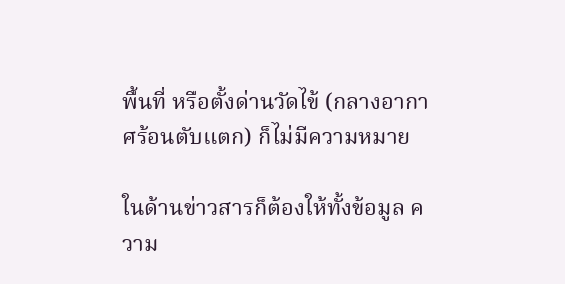พื้นที่ หรือตั้งด่านวัดไข้ (กลางอากาศร้อนตับแตก) ก็ไม่มีความหมาย

ในด้านข่าวสารก็ต้องให้ทั้งข้อมูล ความ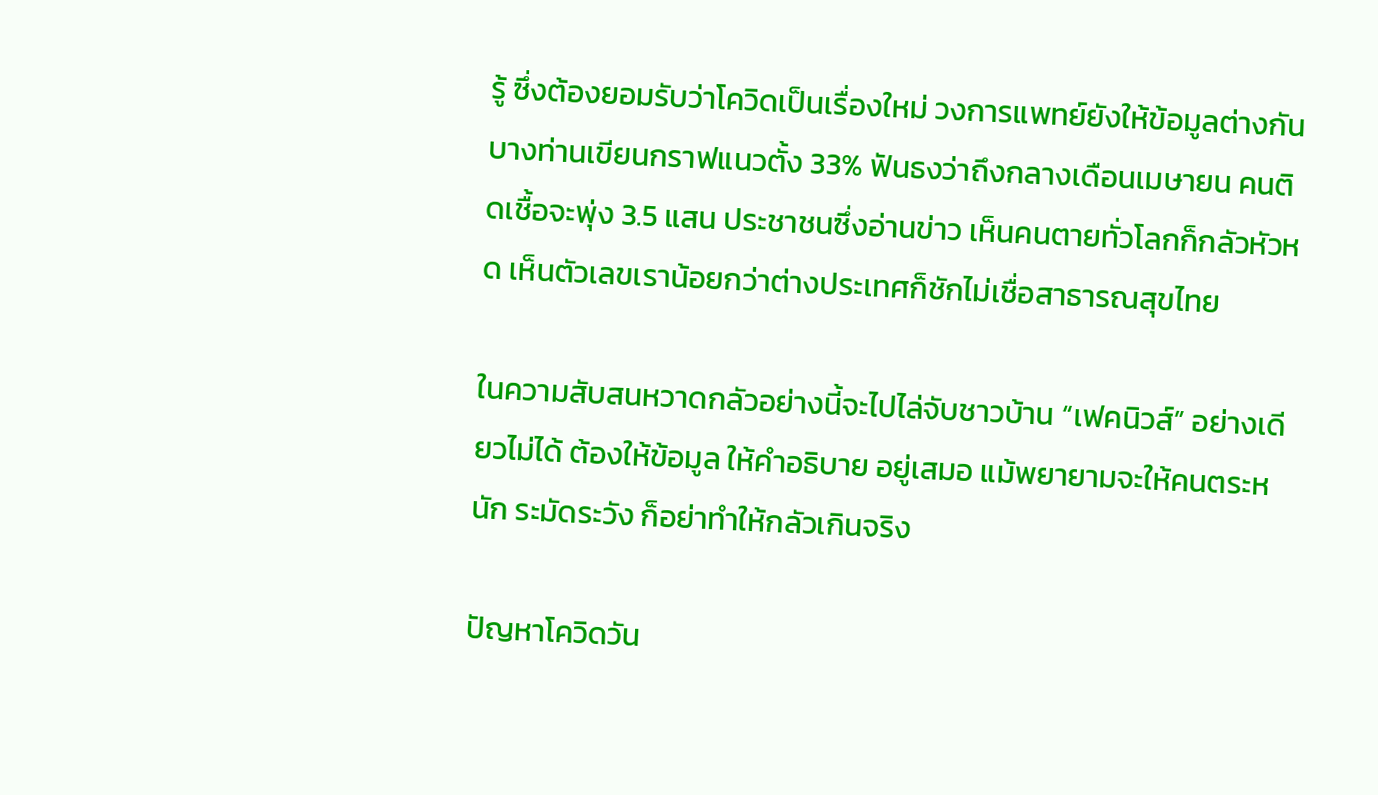รู้ ซึ่งต้องยอมรับว่าโควิดเป็นเรื่องใหม่ วงการแพทย์ยังให้ข้อมูลต่างกัน บางท่านเขียนกราฟแนวตั้ง 33% ฟันธงว่าถึงกลางเดือนเมษายน คนติดเชื้อจะพุ่ง 3.5 แสน ประชาชนซึ่งอ่านข่าว เห็นคนตายทั่วโลกก็กลัวหัวหด เห็นตัวเลขเราน้อยกว่าต่างประเทศก็ชักไม่เชื่อสาธารณสุขไทย

ในความสับสนหวาดกลัวอย่างนี้จะไปไล่จับชาวบ้าน “เฟคนิวส์” อย่างเดียวไม่ได้ ต้องให้ข้อมูล ให้คำอธิบาย อยู่เสมอ แม้พยายามจะให้คนตระหนัก ระมัดระวัง ก็อย่าทำให้กลัวเกินจริง

ปัญหาโควิดวัน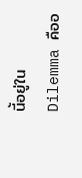นี้อยู่ใน Dilemma คืออ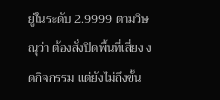ยู่ในระดับ 2.9999 ตามวิษณุว่า ต้องสั่งปิดพื้นที่เสี่ยง งดกิจกรรม แต่ยังไม่ถึงขั้น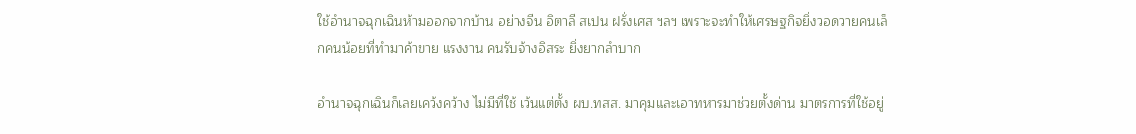ใช้อำนาจฉุกเฉินห้ามออกจากบ้าน อย่างจีน อิตาลี สเปน ฝรั่งเศส ฯลฯ เพราะจะทำให้เศรษฐกิจยิ่งวอดวายคนเล็กคนน้อยที่ทำมาค้าขาย แรงงาน คนรับจ้างอิสระ ยิ่งยากลำบาก

อำนาจฉุกเฉินก็เลยเคว้งคว้าง ไม่มีที่ใช้ เว้นแต่ตั้ง ผบ.ทสส. มาคุมและเอาทหารมาช่วยตั้งด่าน มาตรการที่ใช้อยู่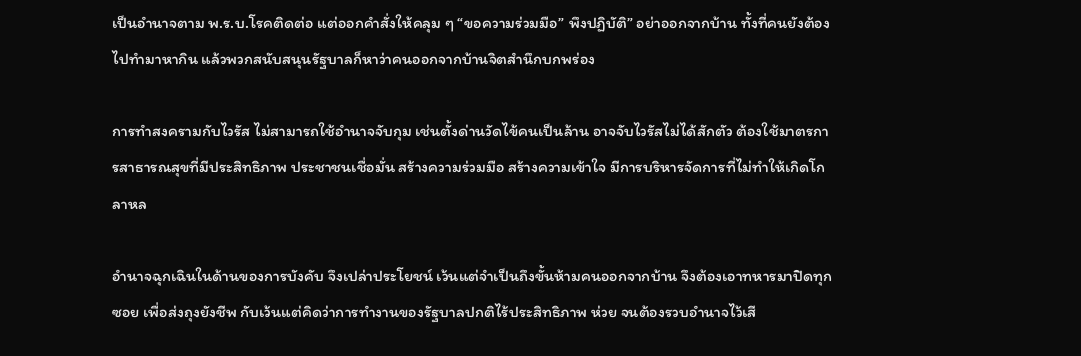เป็นอำนาจตาม พ.ร.บ.โรคติดต่อ แต่ออกคำสั่งให้คลุม ๆ “ขอความร่วมมือ” พึงปฏิบัติ” อย่าออกจากบ้าน ทั้งที่คนยังต้องไปทำมาหากิน แล้วพวกสนับสนุนรัฐบาลก็หาว่าคนออกจากบ้านจิตสำนึกบกพร่อง

การทำสงครามกับไวรัส ไม่สามารถใช้อำนาจจับกุม เช่นตั้งด่านวัดไข้คนเป็นล้าน อาจจับไวรัสไม่ได้สักตัว ต้องใช้มาตรการสาธารณสุขที่มีประสิทธิภาพ ประชาชนเชื่อมั่น สร้างความร่วมมือ สร้างความเข้าใจ มีการบริหารจัดการที่ไม่ทำให้เกิดโกลาหล

อำนาจฉุกเฉินในด้านของการบังคับ จึงเปล่าประโยชน์ เว้นแต่จำเป็นถึงขั้นห้ามคนออกจากบ้าน จึงต้องเอาทหารมาปิดทุกซอย เพื่อส่งถุงยังชีพ กับเว้นแต่คิดว่าการทำงานของรัฐบาลปกติไร้ประสิทธิภาพ ห่วย จนต้องรวบอำนาจไว้เสี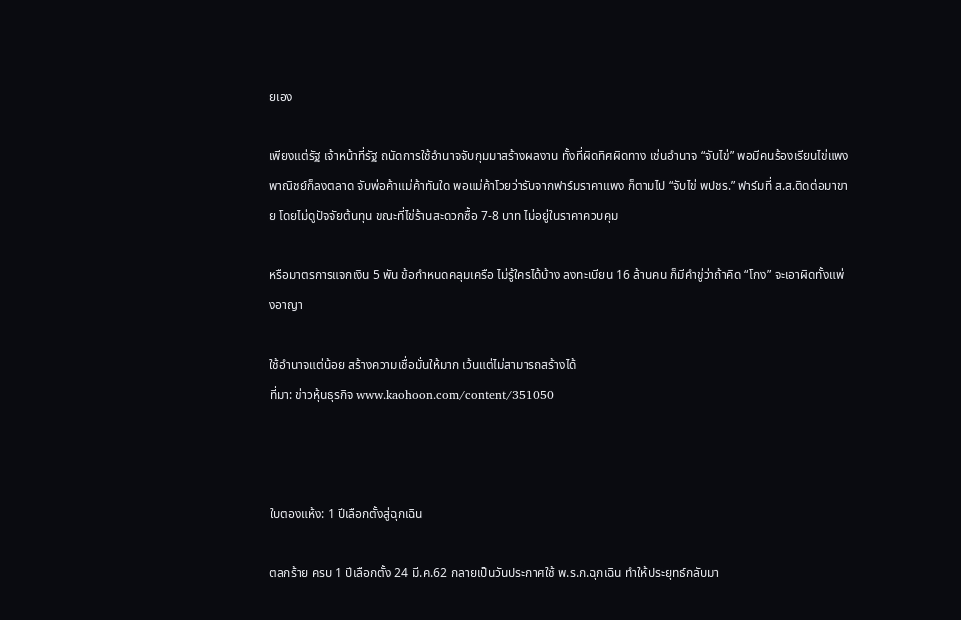ยเอง

เพียงแต่รัฐ เจ้าหน้าที่รัฐ ถนัดการใช้อำนาจจับกุมมาสร้างผลงาน ทั้งที่ผิดทิศผิดทาง เช่นอำนาจ “จับไข่” พอมีคนร้องเรียนไข่แพง พาณิชย์ก็ลงตลาด จับพ่อค้าแม่ค้าทันใด พอแม่ค้าโวยว่ารับจากฟาร์มราคาแพง ก็ตามไป “จับไข่ พปชร.” ฟาร์มที่ ส.ส.ติดต่อมาขาย โดยไม่ดูปัจจัยต้นทุน ขณะที่ไข่ร้านสะดวกซื้อ 7-8 บาท ไม่อยู่ในราคาควบคุม

หรือมาตรการแจกเงิน 5 พัน ข้อกำหนดคลุมเครือ ไม่รู้ใครได้บ้าง ลงทะเบียน 16 ล้านคน ก็มีคำขู่ว่าถ้าคิด “โกง” จะเอาผิดทั้งแพ่งอาญา

ใช้อำนาจแต่น้อย สร้างความเชื่อมั่นให้มาก เว้นแต่ไม่สามารถสร้างได้
ที่มา: ข่าวหุ้นธุรกิจ www.kaohoon.com/content/351050



ใบตองแห้ง: 1 ปีเลือกตั้งสู่ฉุกเฉิน

ตลกร้าย ครบ 1 ปีเลือกตั้ง 24 มี.ค.62 กลายเป็นวันประกาศใช้ พ.ร.ก.ฉุกเฉิน ทำให้ประยุทธ์กลับมา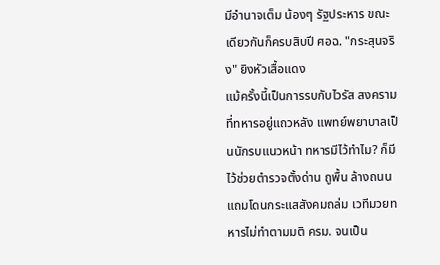มีอำนาจเต็ม น้องๆ รัฐประหาร ขณะเดียวกันก็ครบสิบปี ศอฉ. "กระสุนจริง" ยิงหัวเสื้อแดง
แม้ครั้งนี้เป็นการรบกับไวรัส สงครามที่ทหารอยู่แถวหลัง แพทย์พยาบาลเป็นนักรบแนวหน้า ทหารมีไว้ทำไม? ก็มีไว้ช่วยตำรวจตั้งด่าน ถูพื้น ล้างถนน แถมโดนกระแสสังคมถล่ม เวทีมวยทหารไม่ทำตามมติ ครม. จนเป็น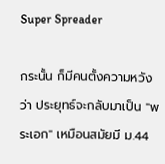Super Spreader

กระนั้น ก็มีคนตั้งความหวังว่า ประยุทธ์จะกลับมาเป็น "พระเอก" เหมือนสมัยมี ม.44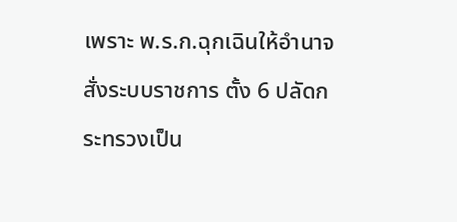เพราะ พ.ร.ก.ฉุกเฉินให้อำนาจสั่งระบบราชการ ตั้ง 6 ปลัดกระทรวงเป็น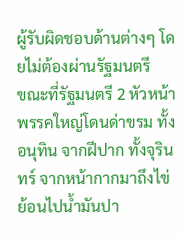ผู้รับผิดชอบด้านต่างๆ โดยไม่ต้องผ่านรัฐมนตรี
ขณะที่รัฐมนตรี 2 หัวหน้าพรรคใหญ่โดนด่าขรม ทั้งอนุทิน จากฝีปาก ทั้งจุรินทร์ จากหน้ากากมาถึงไข่ ย้อนไปน้ำมันปา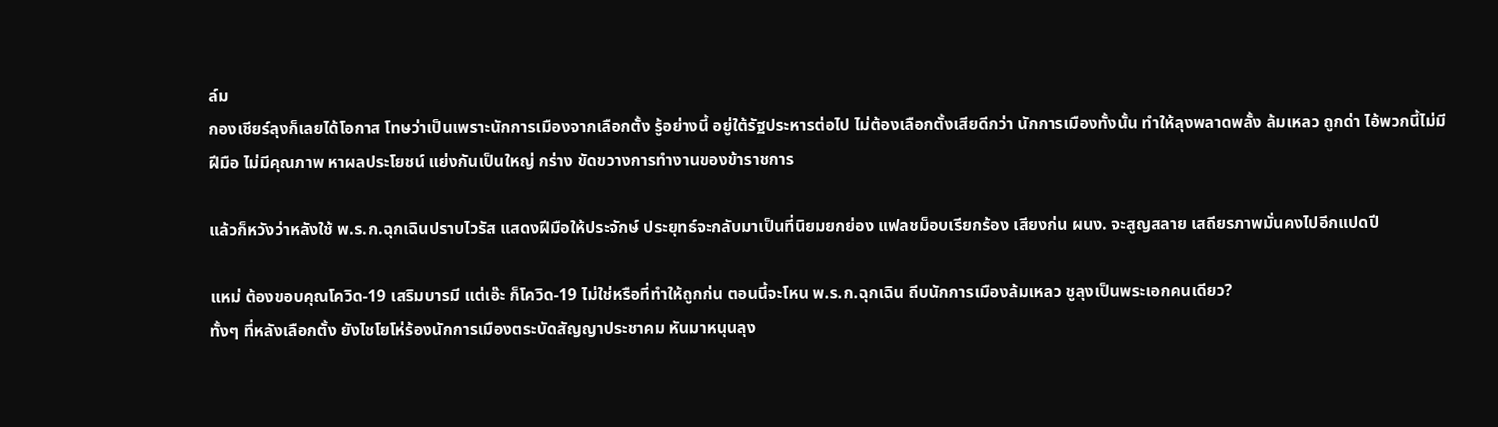ล์ม
กองเชียร์ลุงก็เลยได้โอกาส โทษว่าเป็นเพราะนักการเมืองจากเลือกตั้ง รู้อย่างนี้ อยู่ใต้รัฐประหารต่อไป ไม่ต้องเลือกตั้งเสียดีกว่า นักการเมืองทั้งนั้น ทำให้ลุงพลาดพลั้ง ล้มเหลว ถูกด่า ไอ้พวกนี้ไม่มีฝีมือ ไม่มีคุณภาพ หาผลประโยชน์ แย่งกันเป็นใหญ่ กร่าง ขัดขวางการทำงานของข้าราชการ

แล้วก็หวังว่าหลังใช้ พ.ร.ก.ฉุกเฉินปราบไวรัส แสดงฝีมือให้ประจักษ์ ประยุทธ์จะกลับมาเป็นที่นิยมยกย่อง แฟลชม็อบเรียกร้อง เสียงก่น ผนง. จะสูญสลาย เสถียรภาพมั่นคงไปอีกแปดปี

แหม่ ต้องขอบคุณโควิด-19 เสริมบารมี แต่เอ๊ะ ก็โควิด-19 ไม่ใช่หรือที่ทำให้ถูกก่น ตอนนี้จะโหน พ.ร.ก.ฉุกเฉิน ถีบนักการเมืองล้มเหลว ชูลุงเป็นพระเอกคนเดียว?
ทั้งๆ ที่หลังเลือกตั้ง ยังไชโยโห่ร้องนักการเมืองตระบัดสัญญาประชาคม หันมาหนุนลุง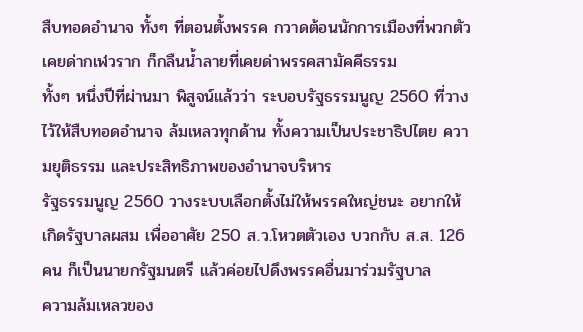สืบทอดอำนาจ ทั้งๆ ที่ตอนตั้งพรรค กวาดต้อนนักการเมืองที่พวกตัวเคยด่ากเฬวราก ก็กลืนน้ำลายที่เคยด่าพรรคสามัคคีธรรม
ทั้งๆ หนึ่งปีที่ผ่านมา พิสูจน์แล้วว่า ระบอบรัฐธรรมนูญ 2560 ที่วางไว้ให้สืบทอดอำนาจ ล้มเหลวทุกด้าน ทั้งความเป็นประชาธิปไตย ความยุติธรรม และประสิทธิภาพของอำนาจบริหาร
รัฐธรรมนูญ 2560 วางระบบเลือกตั้งไม่ให้พรรคใหญ่ชนะ อยากให้เกิดรัฐบาลผสม เพื่ออาศัย 250 ส.ว.โหวตตัวเอง บวกกับ ส.ส. 126 คน ก็เป็นนายกรัฐมนตรี แล้วค่อยไปดึงพรรคอื่นมาร่วมรัฐบาล
ความล้มเหลวของ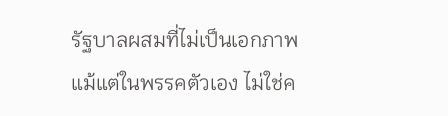รัฐบาลผสมที่ไม่เป็นเอกภาพ แม้แต่ในพรรคตัวเอง ไม่ใช่ค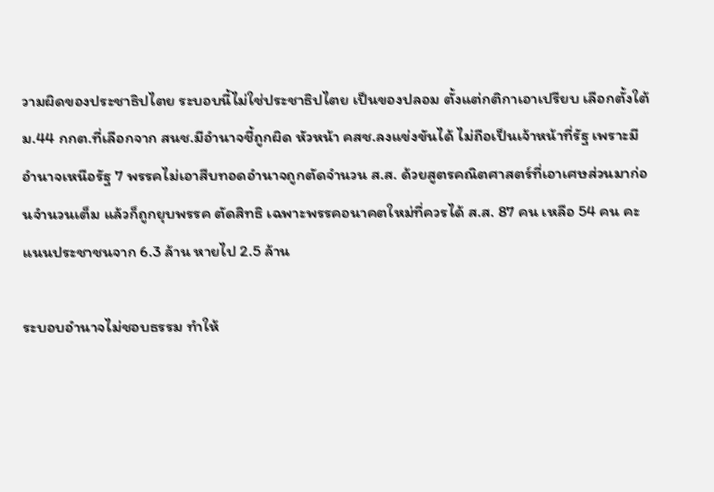วามผิดของประชาธิปไตย ระบอบนี้ไม่ใช่ประชาธิปไตย เป็นของปลอม ตั้งแต่กติกาเอาเปรียบ เลือกตั้งใต้ ม.44 กกต.ที่เลือกจาก สนช.มีอำนาจชี้ถูกผิด หัวหน้า คสช.ลงแข่งขันได้ ไม่ถือเป็นเจ้าหน้าที่รัฐ เพราะมีอำนาจเหนือรัฐ 7 พรรคไม่เอาสืบทอดอำนาจถูกตัดจำนวน ส.ส. ด้วยสูตรคณิตศาสตร์ที่เอาเศษส่วนมาก่อนจำนวนเต็ม แล้วก็ถูกยุบพรรค ตัดสิทธิ เฉพาะพรรคอนาคตใหม่ที่ควรได้ ส.ส. 87 คน เหลือ 54 คน คะแนนประชาชนจาก 6.3 ล้าน หายไป 2.5 ล้าน

ระบอบอำนาจไม่ชอบธรรม ทำให้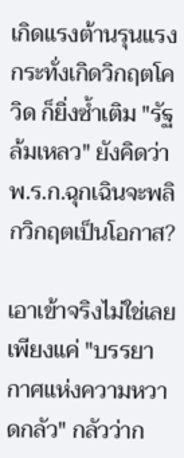เกิดแรงต้านรุนแรง กระทั่งเกิดวิกฤตโควิด ก็ยิ่งซ้ำเติม "รัฐล้มเหลว" ยังคิดว่า พ.ร.ก.ฉุกเฉินจะพลิกวิกฤตเป็นโอกาส?

เอาเข้าจริงไม่ใช่เลย เพียงแค่ "บรรยากาศแห่งความหวาดกลัว" กลัวว่าก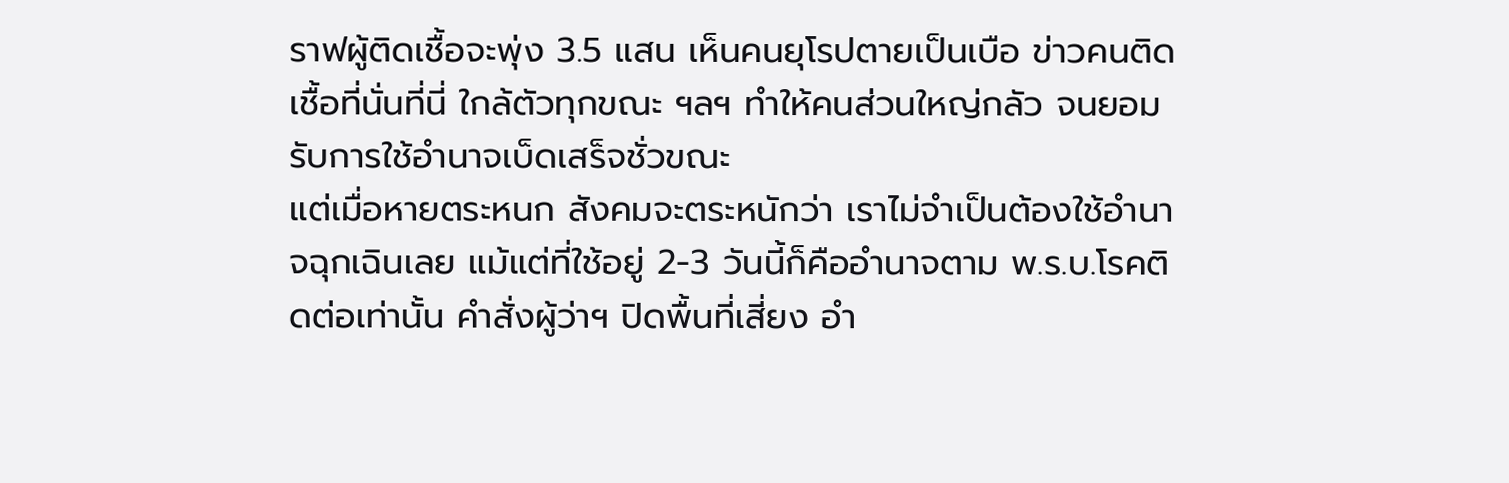ราฟผู้ติดเชื้อจะพุ่ง 3.5 แสน เห็นคนยุโรปตายเป็นเบือ ข่าวคนติดเชื้อที่นั่นที่นี่ ใกล้ตัวทุกขณะ ฯลฯ ทำให้คนส่วนใหญ่กลัว จนยอมรับการใช้อำนาจเบ็ดเสร็จชั่วขณะ
แต่เมื่อหายตระหนก สังคมจะตระหนักว่า เราไม่จำเป็นต้องใช้อำนาจฉุกเฉินเลย แม้แต่ที่ใช้อยู่ 2-3 วันนี้ก็คืออำนาจตาม พ.ร.บ.โรคติดต่อเท่านั้น คำสั่งผู้ว่าฯ ปิดพื้นที่เสี่ยง อำ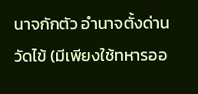นาจกักตัว อำนาจตั้งด่านวัดไข้ (มีเพียงใช้ทหารออ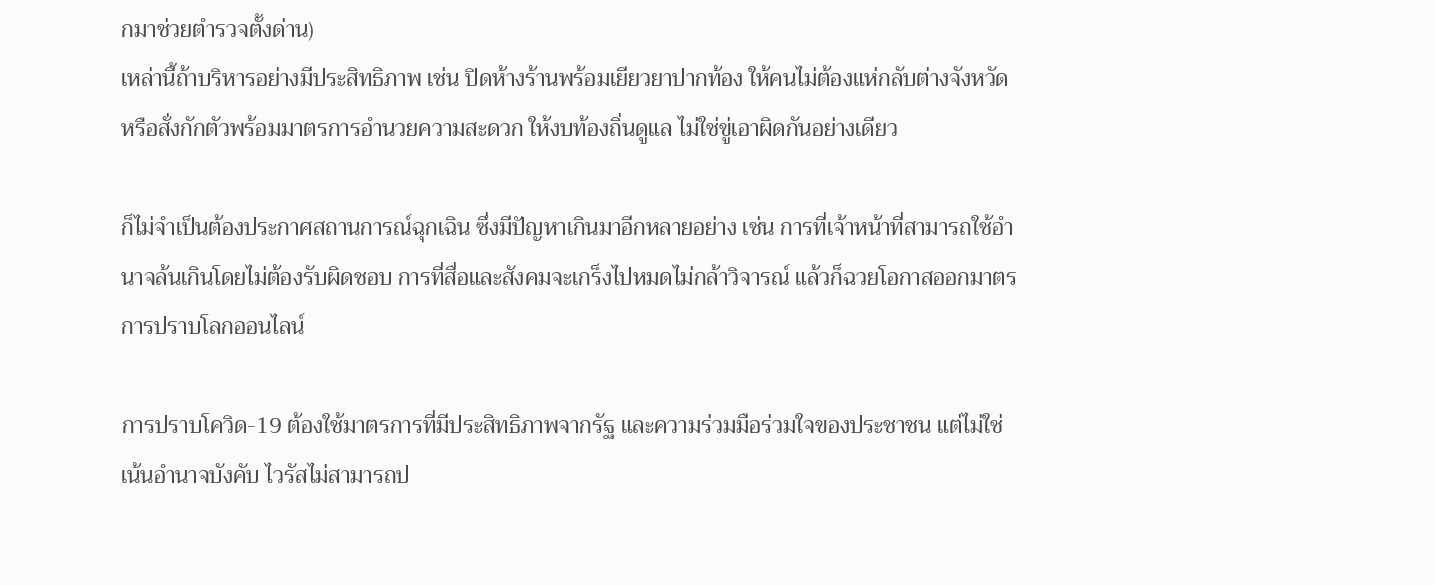กมาช่วยตำรวจตั้งด่าน)
เหล่านี้ถ้าบริหารอย่างมีประสิทธิภาพ เช่น ปิดห้างร้านพร้อมเยียวยาปากท้อง ให้คนไม่ต้องแห่กลับต่างจังหวัด หรือสั่งกักตัวพร้อมมาตรการอำนวยความสะดวก ให้งบท้องถิ่นดูแล ไม่ใช่ขู่เอาผิดกันอย่างเดียว

ก็ไม่จำเป็นต้องประกาศสถานการณ์ฉุกเฉิน ซึ่งมีปัญหาเกินมาอีกหลายอย่าง เช่น การที่เจ้าหน้าที่สามารถใช้อำนาจล้นเกินโดยไม่ต้องรับผิดชอบ การที่สื่อและสังคมจะเกร็งไปหมดไม่กล้าวิจารณ์ แล้วก็ฉวยโอกาสออกมาตรการปราบโลกออนไลน์

การปราบโควิด-19 ต้องใช้มาตรการที่มีประสิทธิภาพจากรัฐ และความร่วมมือร่วมใจของประชาชน แต่ไม่ใช่เน้นอำนาจบังคับ ไวรัสไม่สามารถป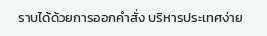ราบได้ด้วยการออกคำสั่ง บริหารประเทศง่าย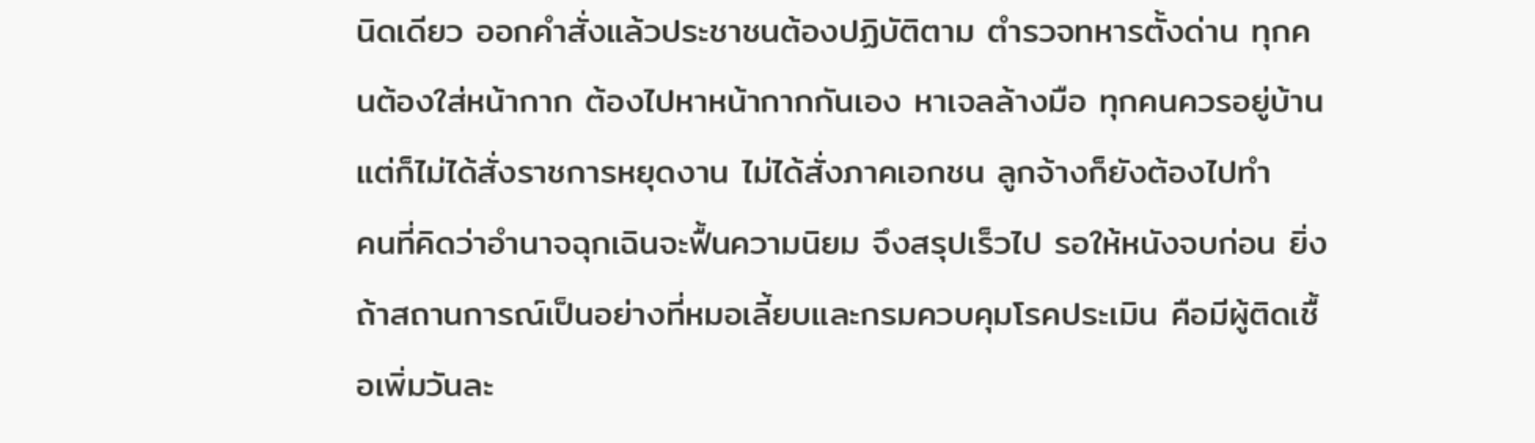นิดเดียว ออกคำสั่งแล้วประชาชนต้องปฏิบัติตาม ตำรวจทหารตั้งด่าน ทุกคนต้องใส่หน้ากาก ต้องไปหาหน้ากากกันเอง หาเจลล้างมือ ทุกคนควรอยู่บ้าน แต่ก็ไม่ได้สั่งราชการหยุดงาน ไม่ได้สั่งภาคเอกชน ลูกจ้างก็ยังต้องไปทำ
คนที่คิดว่าอำนาจฉุกเฉินจะฟื้นความนิยม จึงสรุปเร็วไป รอให้หนังจบก่อน ยิ่งถ้าสถานการณ์เป็นอย่างที่หมอเลี้ยบและกรมควบคุมโรคประเมิน คือมีผู้ติดเชื้อเพิ่มวันละ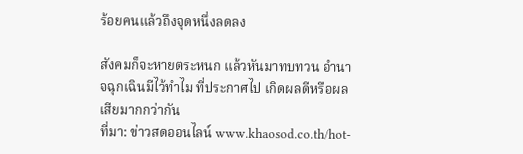ร้อยคนแล้วถึงจุดหนึ่งลดลง

สังคมก็จะหายตระหนก แล้วหันมาทบทวน อำนาจฉุกเฉินมีไว้ทำไม ที่ประกาศไป เกิดผลดีหรือผลเสียมากกว่ากัน
ที่มา: ข่าวสดออนไลน์ www.khaosod.co.th/hot-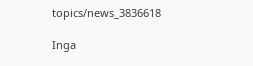topics/news_3836618

Inga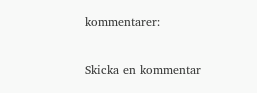kommentarer:

Skicka en kommentar